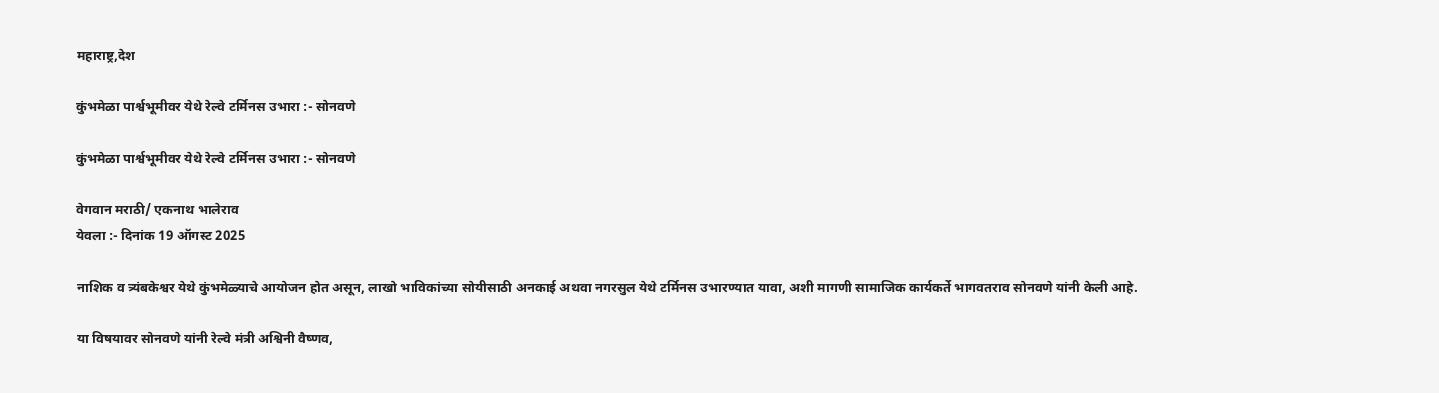महाराष्ट्र,देश

कुंभमेळा पार्श्वभूमीवर येथे रेल्वे टर्मिनस उभारा :- सोनवणे

कुंभमेळा पार्श्वभूमीवर येथे रेल्वे टर्मिनस उभारा :- सोनवणे

वेगवान मराठी/ एकनाथ भालेराव
येवला :- दिनांक 19 ऑगस्ट 2025

नाशिक व त्र्यंबकेश्वर येथे कुंभमेळ्याचे आयोजन होत असून, लाखो भाविकांच्या सोयीसाठी अनकाई अथवा नगरसुल येथे टर्मिनस उभारण्यात यावा, अशी मागणी सामाजिक कार्यकर्ते भागवतराव सोनवणे यांनी केली आहे.

या विषयावर सोनवणे यांनी रेल्वे मंत्री अश्विनी वैष्णव,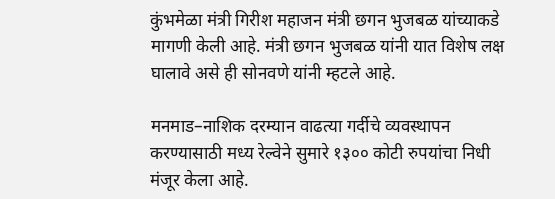कुंभमेळा मंत्री गिरीश महाजन मंत्री छगन भुजबळ यांच्याकडे मागणी केली आहे. मंत्री छगन भुजबळ यांनी यात विशेष लक्ष घालावे असे ही सोनवणे यांनी म्हटले आहे.

मनमाड–नाशिक दरम्यान वाढत्या गर्दीचे व्यवस्थापन करण्यासाठी मध्य रेल्वेने सुमारे १३०० कोटी रुपयांचा निधी मंजूर केला आहे.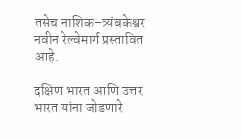तसेच नाशिक–त्र्यंबकेश्वर नवीन रेल्वेमार्ग प्रस्तावित आहे.

दक्षिण भारत आणि उत्तर भारत यांना जोडणारे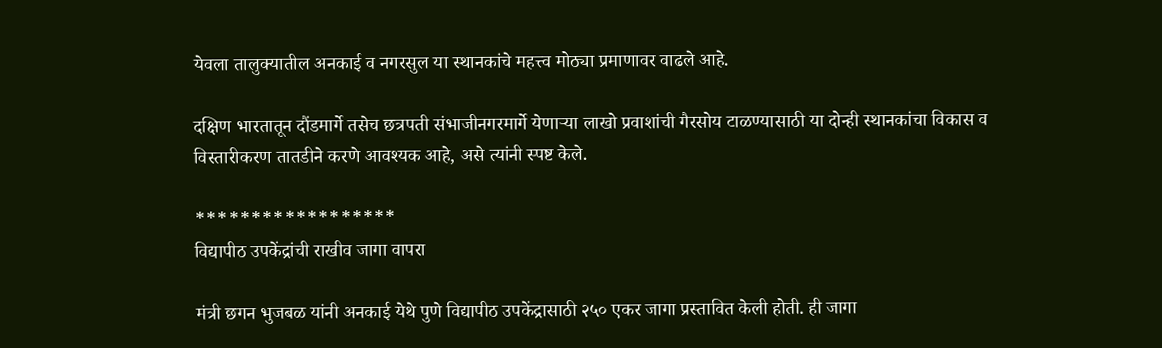येवला तालुक्यातील अनकाई व नगरसुल या स्थानकांचे महत्त्व मोठ्या प्रमाणावर वाढले आहे.

दक्षिण भारतातून दौंडमार्गे तसेच छत्रपती संभाजीनगरमार्गे येणाऱ्या लाखो प्रवाशांची गैरसोय टाळण्यासाठी या दोन्ही स्थानकांचा विकास व विस्तारीकरण तातडीने करणे आवश्यक आहे, असे त्यांनी स्पष्ट केले.

******************
विद्यापीठ उपकेंद्रांची राखीव जागा वापरा

मंत्री छगन भुजबळ यांनी अनकाई येथे पुणे विद्यापीठ उपकेंद्रासाठी २५० एकर जागा प्रस्तावित केली होती. ही जागा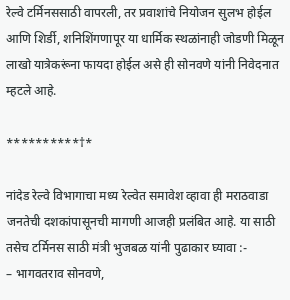रेल्वे टर्मिनससाठी वापरली, तर प्रवाशांचे नियोजन सुलभ होईल आणि शिर्डी, शनिशिंगणापूर या धार्मिक स्थळांनाही जोडणी मिळून लाखो यात्रेकरूंना फायदा होईल असे ही सोनवणे यांनी निवेदनात म्हटले आहे.

**********†*

नांदेड रेल्वे विभागाचा मध्य रेल्वेत समावेश व्हावा ही मराठवाडा जनतेची दशकांपासूनची मागणी आजही प्रलंबित आहे. या साठी तसेच टर्मिनस साठी मंत्री भुजबळ यांनी पुढाकार घ्यावा :-
– भागवतराव सोनवणे,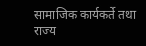सामाजिक कार्यकर्ते तथा राज्य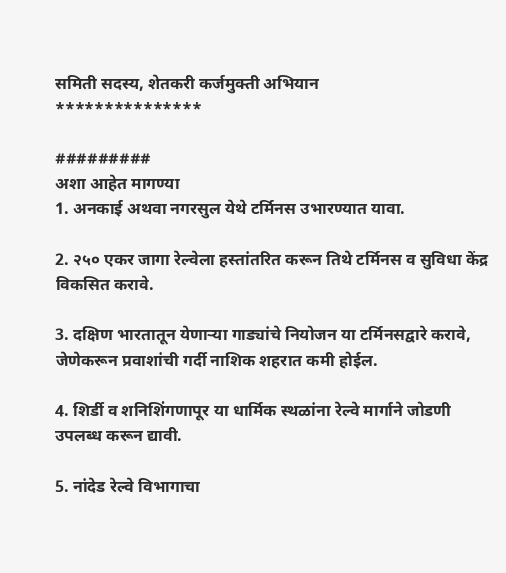समिती सदस्य, शेतकरी कर्जमुक्ती अभियान
***************

#########
अशा आहेत मागण्या
1. अनकाई अथवा नगरसुल येथे टर्मिनस उभारण्यात यावा.

2. २५० एकर जागा रेल्वेला हस्तांतरित करून तिथे टर्मिनस व सुविधा केंद्र विकसित करावे.

3. दक्षिण भारतातून येणाऱ्या गाड्यांचे नियोजन या टर्मिनसद्वारे करावे, जेणेकरून प्रवाशांची गर्दी नाशिक शहरात कमी होईल.

4. शिर्डी व शनिशिंगणापूर या धार्मिक स्थळांना रेल्वे मार्गाने जोडणी उपलब्ध करून द्यावी.

5. नांदेड रेल्वे विभागाचा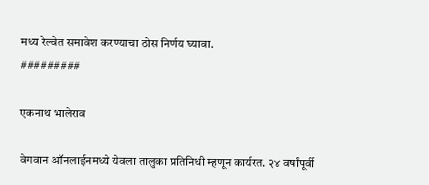मध्य रेल्वेत समावेश करण्याचा ठोस निर्णय घ्यावा.
#########

एकनाथ भालेराव

वेगवान ऑनलाईनमध्ये येवला तालुका प्रतिनिधी म्हणून कार्यरत. २४ वर्षांपूर्वी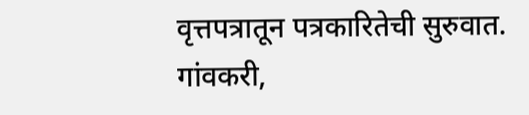वृत्तपत्रातून पत्रकारितेची सुरुवात. गांवकरी,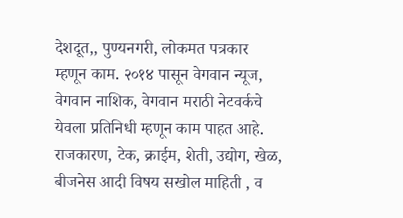देशदूत,, पुण्यनगरी, लोकमत पत्रकार म्हणून काम. २०१४ पासून वेगवान न्यूज, वेगवान नाशिक, वेगवान मराठी नेटवर्कचे येवला प्रतिनिधी म्हणून काम पाहत आहे. राजकारण, टेक, क्राईम, शेती, उद्योग, खेळ, बीजनेस आदी विषय सखोल माहिती , व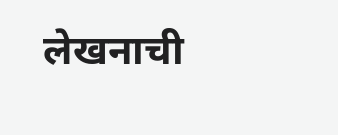लेखनाची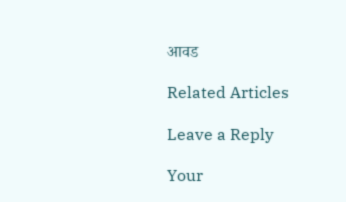आवड

Related Articles

Leave a Reply

Your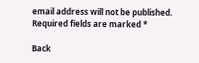email address will not be published. Required fields are marked *

Back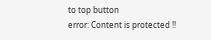to top button
error: Content is protected !!